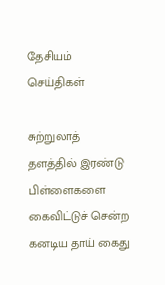தேசியம்
செய்திகள்

சுற்றுலாத் தளத்தில் இரண்டு பிள்ளைகளை கைவிட்டுச் சென்ற கனடிய தாய் கைது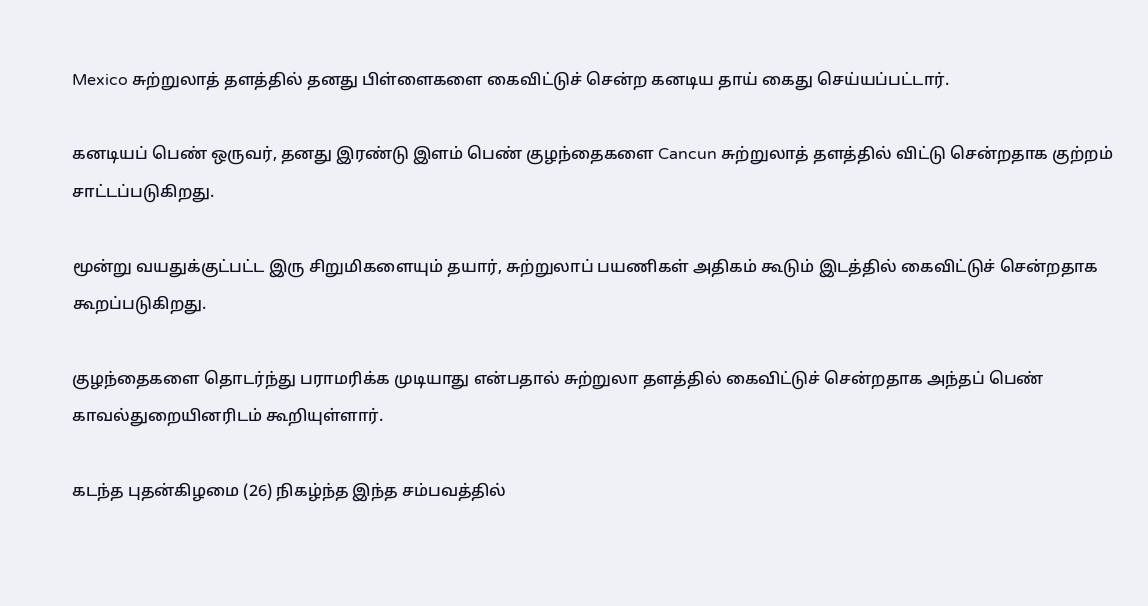Mexico சுற்றுலாத் தளத்தில் தனது பிள்ளைகளை கைவிட்டுச் சென்ற கனடிய தாய் கைது செய்யப்பட்டார்.

கனடியப் பெண் ஒருவர், தனது இரண்டு இளம் பெண் குழந்தைகளை Cancun சுற்றுலாத் தளத்தில் விட்டு சென்றதாக குற்றம் சாட்டப்படுகிறது.

மூன்று வயதுக்குட்பட்ட இரு சிறுமிகளையும் தயார், சுற்றுலாப் பயணிகள் அதிகம் கூடும் இடத்தில் கைவிட்டுச் சென்றதாக கூறப்படுகிறது.

குழந்தைகளை தொடர்ந்து பராமரிக்க முடியாது என்பதால் சுற்றுலா தளத்தில் கைவிட்டுச் சென்றதாக அந்தப் பெண் காவல்துறையினரிடம் கூறியுள்ளார்.

கடந்த புதன்கிழமை (26) நிகழ்ந்த இந்த சம்பவத்தில்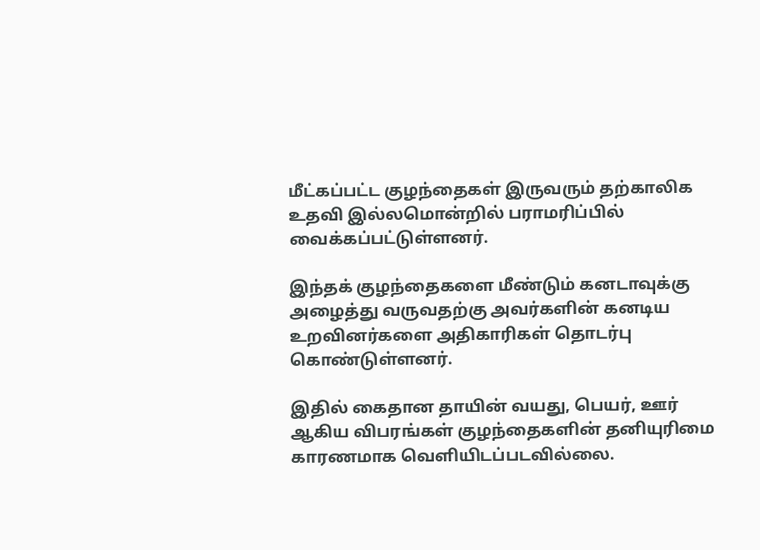மீட்கப்பட்ட குழந்தைகள் இருவரும் தற்காலிக உதவி இல்லமொன்றில் பராமரிப்பில் வைக்கப்பட்டுள்ளனர்.

இந்தக் குழந்தைகளை மீண்டும் கனடாவுக்கு அழைத்து வருவதற்கு அவர்களின் கனடிய உறவினர்களை அதிகாரிகள் தொடர்பு கொண்டுள்ளனர்.

இதில் கைதான தாயின் வயது, பெயர், ஊர் ஆகிய விபரங்கள் குழந்தைகளின் தனியுரிமை காரணமாக வெளியிடப்படவில்லை.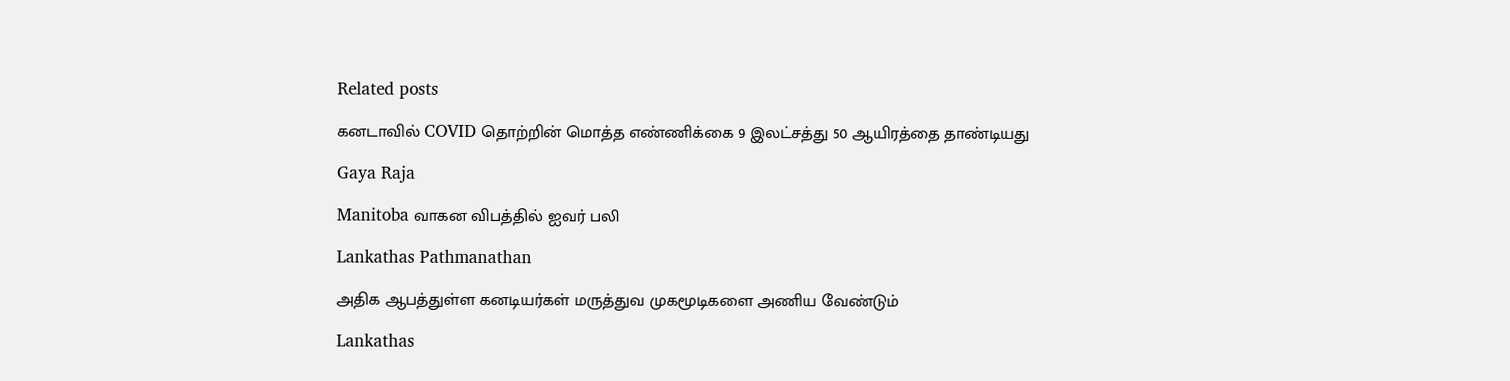Related posts

கனடாவில் COVID தொற்றின் மொத்த எண்ணிக்கை 9 இலட்சத்து 50 ஆயிரத்தை தாண்டியது

Gaya Raja

Manitoba வாகன விபத்தில் ஐவர் பலி

Lankathas Pathmanathan

அதிக ஆபத்துள்ள கனடியர்கள் மருத்துவ முகமூடிகளை அணிய வேண்டும்

Lankathas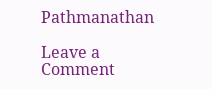Pathmanathan

Leave a Comment